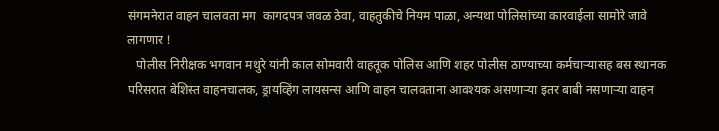संगमनेरात वाहन चालवता मग  कागदपत्र जवळ ठेवा, वाहतुकीचे नियम पाळा, अन्यथा पोलिसांच्या कारवाईला सामोरे जावे लागणार !
   पोलीस निरीक्षक भगवान मथुरे यांनी काल सोमवारी वाहतूक पोलिस आणि शहर पोलीस ठाण्याच्या कर्मचाऱ्यासह बस स्थानक परिसरात बेशिस्त वाहनचालक, ड्रायव्हिंग लायसन्स आणि वाहन चालवताना आवश्यक असणाऱ्या इतर बाबी नसणाऱ्या वाहन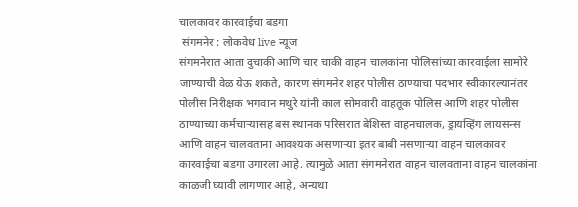चालकावर कारवाईचा बडगा
 संगमनेर : लोकवेध live न्यूज
संगमनेरात आता दुचाकी आणि चार चाकी वाहन चालकांना पोलिसांच्या कारवाईला सामोरे जाण्याची वेळ येऊ शकते, कारण संगमनेर शहर पोलीस ठाण्याचा पदभार स्वीकारल्यानंतर पोलीस निरीक्षक भगवान मथुरे यांनी काल सोमवारी वाहतूक पोलिस आणि शहर पोलीस ठाण्याच्या कर्मचाऱ्यासह बस स्थानक परिसरात बेशिस्त वाहनचालक, ड्रायव्हिंग लायसन्स आणि वाहन चालवताना आवश्यक असणाऱ्या इतर बाबी नसणाऱ्या वाहन चालकावर कारवाईचा बडगा उगारला आहे. त्यामुळे आता संगमनेरात वाहन चालवताना वाहन चालकांना काळजी घ्यावी लागणार आहे, अन्यथा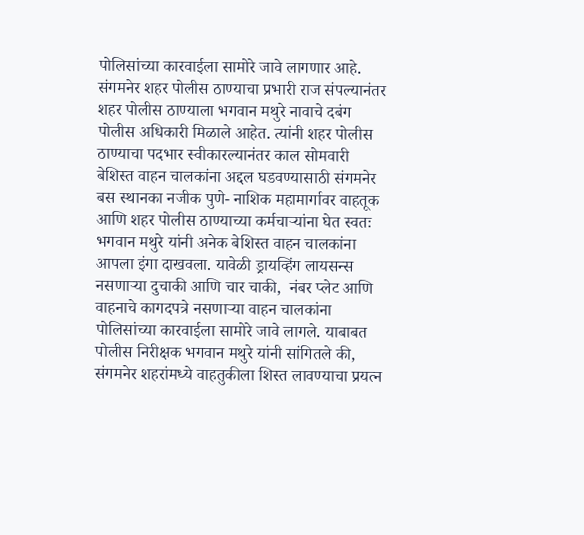पोलिसांच्या कारवाईला सामोरे जावे लागणार आहे.
संगमनेर शहर पोलीस ठाण्याचा प्रभारी राज संपल्यानंतर शहर पोलीस ठाण्याला भगवान मथुरे नावाचे दबंग पोलीस अधिकारी मिळाले आहेत. त्यांनी शहर पोलीस ठाण्याचा पदभार स्वीकारल्यानंतर काल सोमवारी बेशिस्त वाहन चालकांना अद्दल घडवण्यासाठी संगमनेर बस स्थानका नजीक पुणे- नाशिक महामार्गावर वाहतूक आणि शहर पोलीस ठाण्याच्या कर्मचाऱ्यांना घेत स्वतः भगवान मथुरे यांनी अनेक बेशिस्त वाहन चालकांना आपला इंगा दाखवला. यावेळी ड्रायव्हिंग लायसन्स नसणाऱ्या दुचाकी आणि चार चाकी,  नंबर प्लेट आणि वाहनाचे कागदपत्रे नसणाऱ्या वाहन चालकांना पोलिसांच्या कारवाईला सामोरे जावे लागले. याबाबत पोलीस निरीक्षक भगवान मथुरे यांनी सांगितले की,
संगमनेर शहरांमध्ये वाहतुकीला शिस्त लावण्याचा प्रयत्न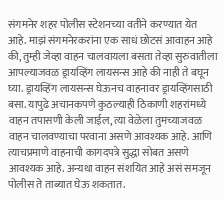संगमनेर शहर पोलीस स्टेशनच्या वतीने करण्यात येत आहे. माझं संगमनेरकरांना एक साधं छोटसं आवाहन आहे की, तुम्ही जेव्हा वाहन चालवायला बसता तेव्हा सुरुवातीला आपल्याजवळ ड्रायव्हिंग लायसन्स आहे की नाही ते बघून घ्या. ड्रायव्हिंग लायसन्स घेऊनच वाहनावर ड्रायव्हिंगसाठी  बसा. यापुढे अचानकपणे कुठल्याही ठिकाणी शहरांमध्ये वाहन तपासणी केली जाईल, त्या वेळेला तुमच्याजवळ वाहन चालवण्याचा परवाना असणे आवश्यक आहे. आणि त्याचप्रमाणे वाहनाची कागदपत्रे सुद्धा सोबत असणे आवश्यक आहे. अन्यथा वाहन संशयित आहे असं समजून पोलीस ते ताब्यात घेऊ शकतात.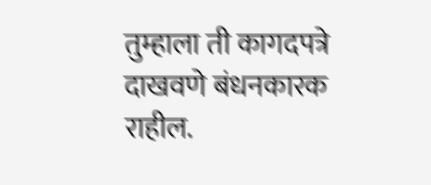तुम्हाला ती कागदपत्रे दाखवणे बंधनकारक राहील.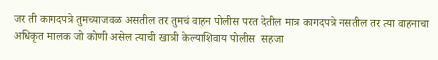जर ती कागदपत्रे तुमच्याजवळ असतील तर तुमचं वाहन पोलीस परत देतील मात्र कागदपत्रे नसतील तर त्या वाहनाचा अधिकृत मालक जो कोणी असेल त्याची खात्री केल्याशिवाय पोलीस  सहजा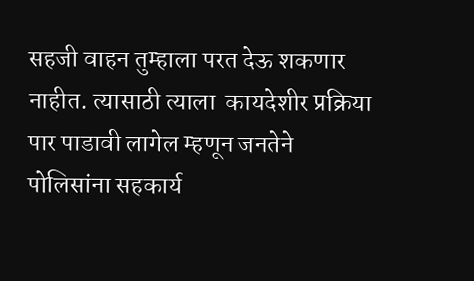सहजी वाहन तुम्हाला परत देऊ शकणार नाहीत. त्यासाठी त्याला  कायदेशीर प्रक्रिया पार पाडावी लागेल म्हणून जनतेने पोलिसांना सहकार्य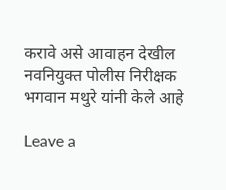करावे असे आवाहन देखील नवनियुक्त पोलीस निरीक्षक भगवान मथुरे यांनी केले आहे

Leave a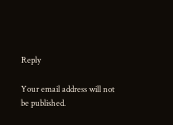Reply

Your email address will not be published.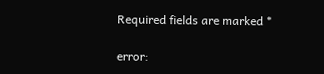Required fields are marked *

error: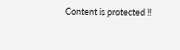Content is protected !!